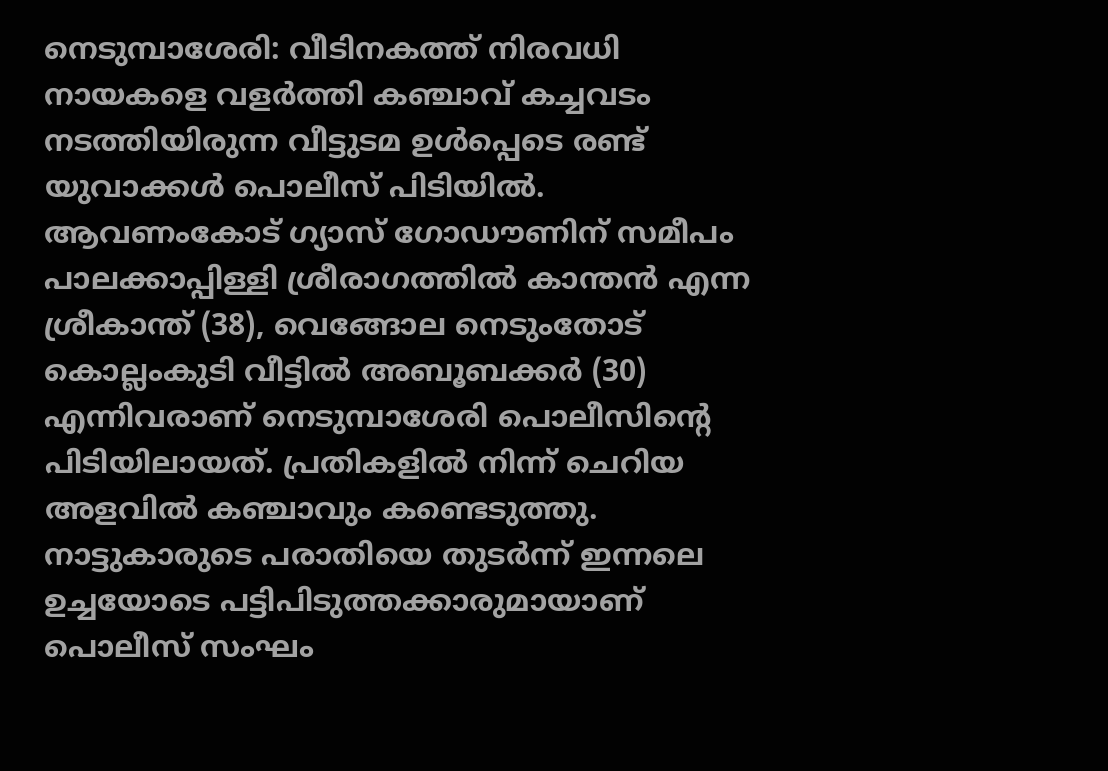നെടുമ്പാശേരി: വീടിനകത്ത് നിരവധി നായകളെ വളർത്തി കഞ്ചാവ് കച്ചവടം നടത്തിയിരുന്ന വീട്ടുടമ ഉൾപ്പെടെ രണ്ട് യുവാക്കൾ പൊലീസ് പിടിയിൽ. ആവണംകോട് ഗ്യാസ് ഗോഡൗണിന് സമീപം പാലക്കാപ്പിള്ളി ശ്രീരാഗത്തിൽ കാന്തൻ എന്ന ശ്രീകാന്ത് (38), വെങ്ങോല നെടുംതോട് കൊല്ലംകുടി വീട്ടിൽ അബൂബക്കർ (30) എന്നിവരാണ് നെടുമ്പാശേരി പൊലീസിന്റെ പിടിയിലായത്. പ്രതികളിൽ നിന്ന് ചെറിയ അളവിൽ കഞ്ചാവും കണ്ടെടുത്തു.
നാട്ടുകാരുടെ പരാതിയെ തുടർന്ന് ഇന്നലെ ഉച്ചയോടെ പട്ടിപിടുത്തക്കാരുമായാണ് പൊലീസ് സംഘം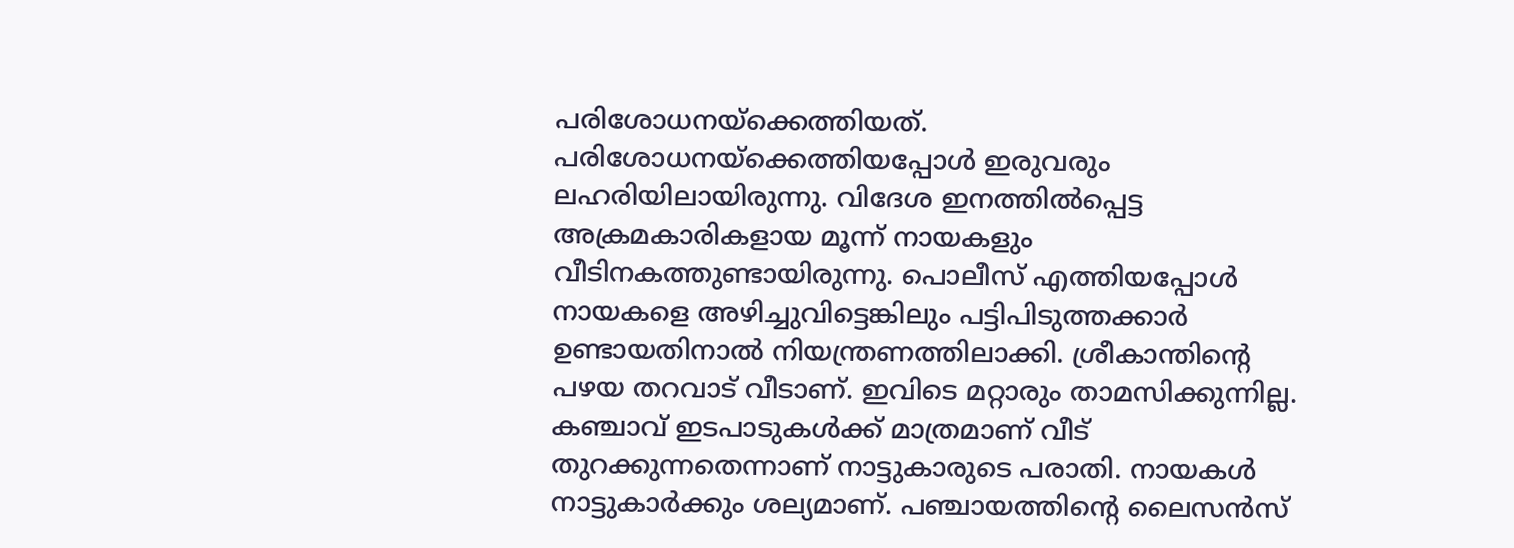പരിശോധനയ്ക്കെത്തിയത്. പരിശോധനയ്ക്കെത്തിയപ്പോൾ ഇരുവരും ലഹരിയിലായിരുന്നു. വിദേശ ഇനത്തിൽപ്പെട്ട അക്രമകാരികളായ മൂന്ന് നായകളും വീടിനകത്തുണ്ടായിരുന്നു. പൊലീസ് എത്തിയപ്പോൾ നായകളെ അഴിച്ചുവിട്ടെങ്കിലും പട്ടിപിടുത്തക്കാർ ഉണ്ടായതിനാൽ നിയന്ത്രണത്തിലാക്കി. ശ്രീകാന്തിന്റെ പഴയ തറവാട് വീടാണ്. ഇവിടെ മറ്റാരും താമസിക്കുന്നില്ല. കഞ്ചാവ് ഇടപാടുകൾക്ക് മാത്രമാണ് വീട് തുറക്കുന്നതെന്നാണ് നാട്ടുകാരുടെ പരാതി. നായകൾ നാട്ടുകാർക്കും ശല്യമാണ്. പഞ്ചായത്തിന്റെ ലൈസൻസ്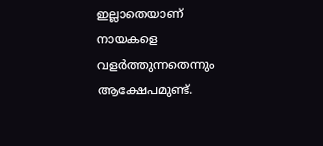ഇല്ലാതെയാണ് നായകളെ വളർത്തുന്നതെന്നും ആക്ഷേപമുണ്ട്.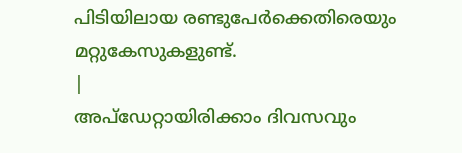പിടിയിലായ രണ്ടുപേർക്കെതിരെയും മറ്റുകേസുകളുണ്ട്.
|
അപ്ഡേറ്റായിരിക്കാം ദിവസവും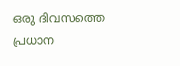ഒരു ദിവസത്തെ പ്രധാന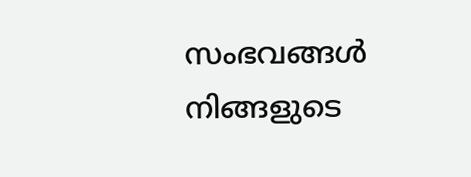സംഭവങ്ങൾ നിങ്ങളുടെ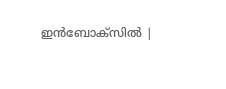ഇൻബോക്സിൽ |